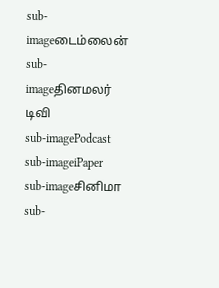sub-imageடைம்லைன்
sub-imageதினமலர் டிவி
sub-imagePodcast
sub-imageiPaper
sub-imageசினிமா
sub-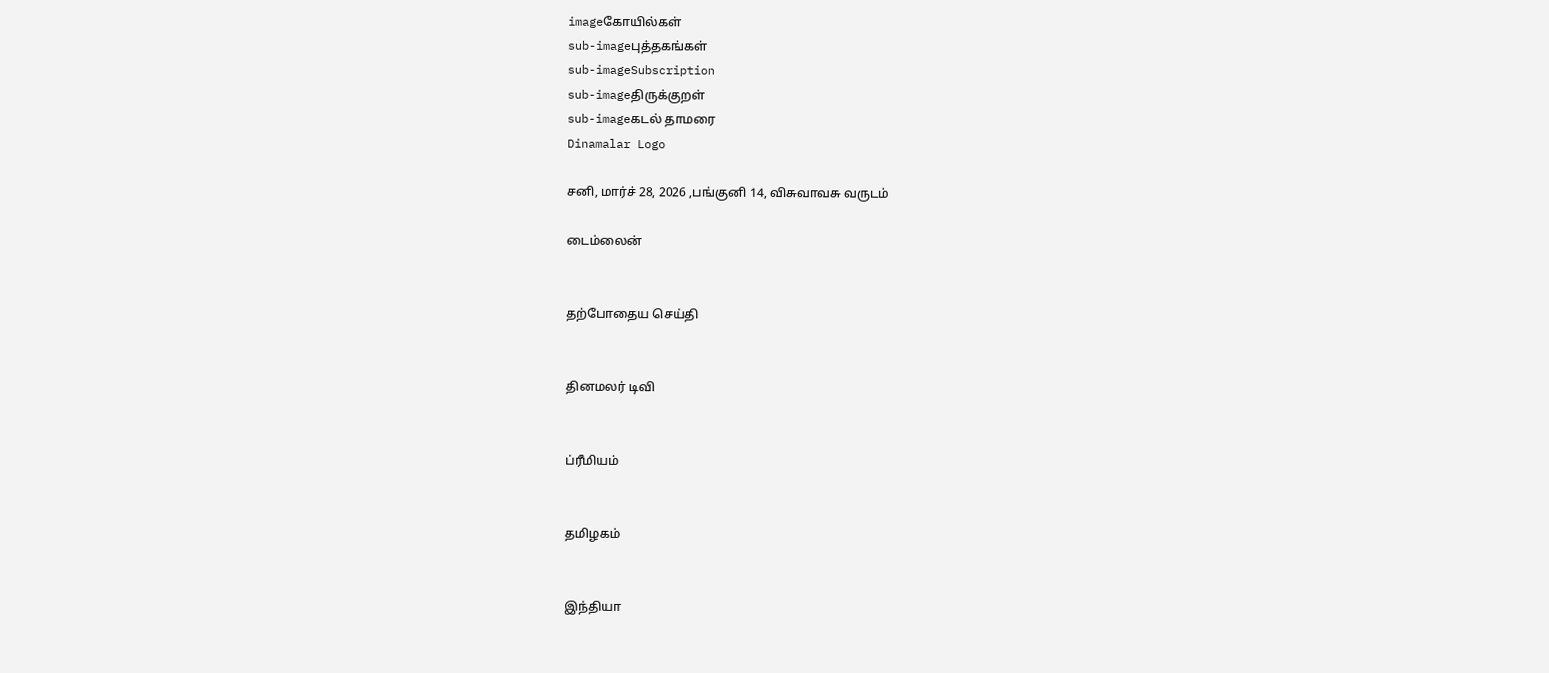imageகோயில்கள்
sub-imageபுத்தகங்கள்
sub-imageSubscription
sub-imageதிருக்குறள்
sub-imageகடல் தாமரை
Dinamalar Logo

சனி, மார்ச் 28, 2026 ,பங்குனி 14, விசுவாவசு வருடம்

டைம்லைன்


தற்போதைய செய்தி


தினமலர் டிவி


ப்ரீமியம்


தமிழகம்


இந்தியா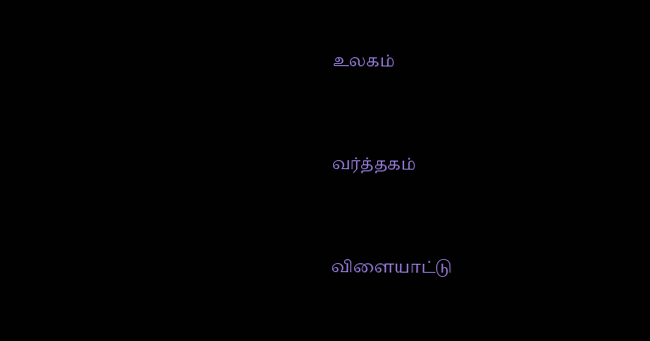உலகம்


வர்த்தகம்


விளையாட்டு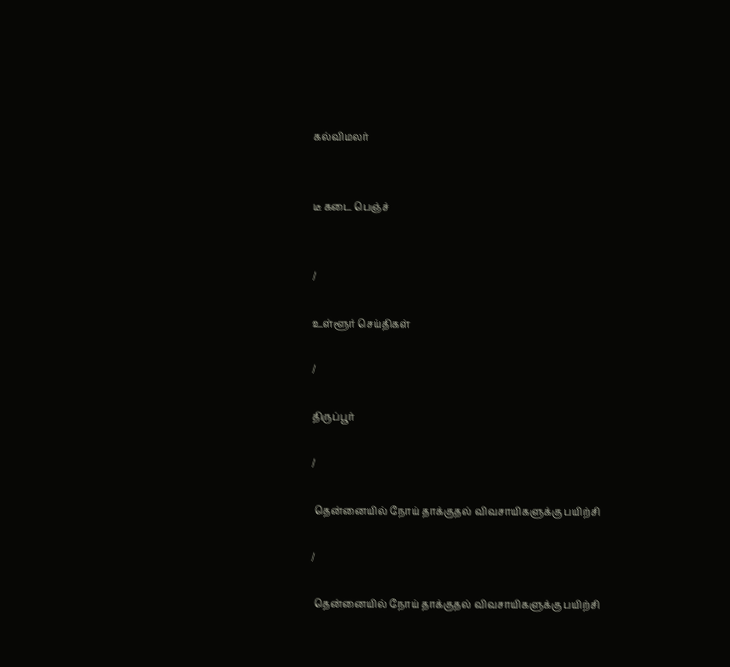கல்விமலர்


டீ கடை பெஞ்ச்


/

உள்ளூர் செய்திகள்

/

திருப்பூர்

/

 தென்னையில் நோய் தாக்குதல் விவசாயிகளுக்கு பயிற்சி

/

 தென்னையில் நோய் தாக்குதல் விவசாயிகளுக்கு பயிற்சி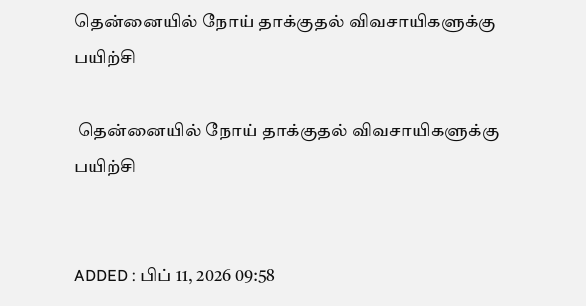தென்னையில் நோய் தாக்குதல் விவசாயிகளுக்கு பயிற்சி

 தென்னையில் நோய் தாக்குதல் விவசாயிகளுக்கு பயிற்சி


ADDED : பிப் 11, 2026 09:58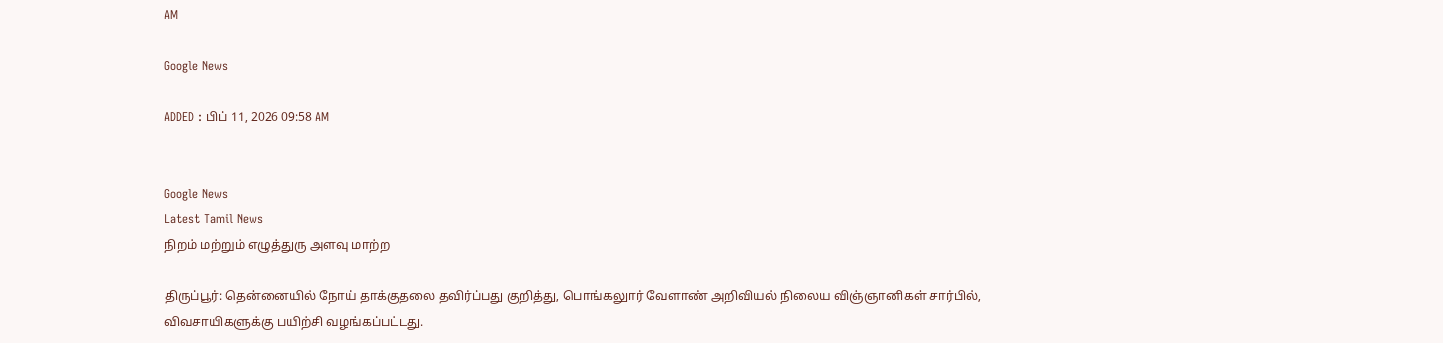AM

Google News

ADDED : பிப் 11, 2026 09:58 AM


Google News
Latest Tamil News
நிறம் மற்றும் எழுத்துரு அளவு மாற்ற

திருப்பூர்: தென்னையில் நோய் தாக்குதலை தவிர்ப்பது குறித்து, பொங்கலுார் வேளாண் அறிவியல் நிலைய விஞ்ஞானிகள் சார்பில், விவசாயிகளுக்கு பயிற்சி வழங்கப்பட்டது.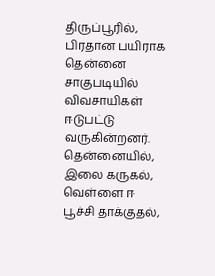திருப்பூரில், பிரதான பயிராக தென்னை சாகுபடியில் விவசாயிகள் ஈடுபட்டு வருகின்றனர். தென்னையில், இலை கருகல், வெள்ளை ஈ பூச்சி தாக்குதல்,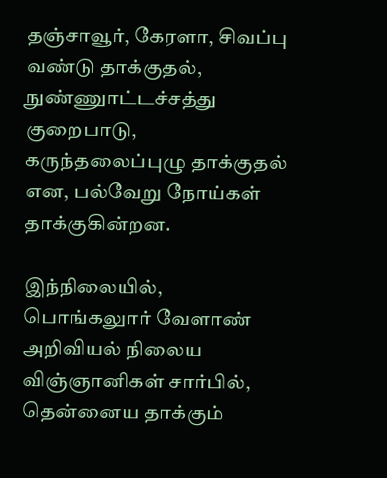தஞ்சாவூர், கேரளா, சிவப்பு வண்டு தாக்குதல், நுண்ணுாட்டச்சத்து குறைபாடு, கருந்தலைப்புழு தாக்குதல் என, பல்வேறு நோய்கள் தாக்குகின்றன.

இந்நிலையில், பொங்கலுார் வேளாண் அறிவியல் நிலைய விஞ்ஞானிகள் சார்பில், தென்னைய தாக்கும்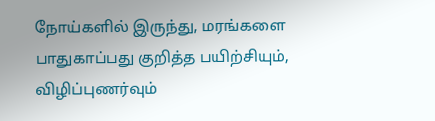நோய்களில் இருந்து, மரங்களை பாதுகாப்பது குறித்த பயிற்சியும், விழிப்புணர்வும்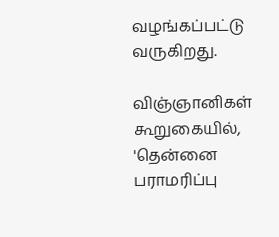வழங்கப்பட்டு வருகிறது.

விஞ்ஞானிகள் கூறுகையில், 'தென்னை பராமரிப்பு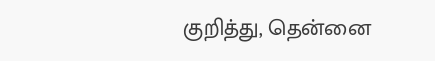குறித்து, தென்னை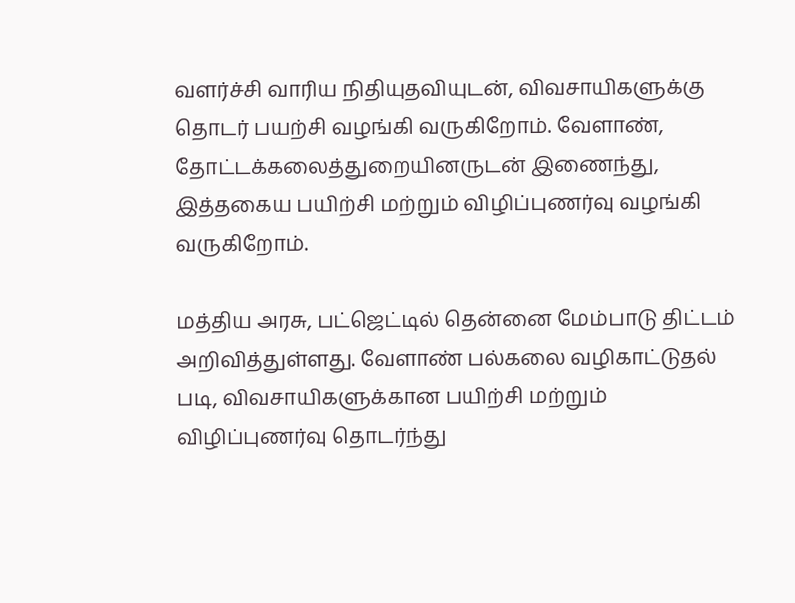வளர்ச்சி வாரிய நிதியுதவியுடன், விவசாயிகளுக்கு தொடர் பயற்சி வழங்கி வருகிறோம். வேளாண், தோட்டக்கலைத்துறையினருடன் இணைந்து, இத்தகைய பயிற்சி மற்றும் விழிப்புணர்வு வழங்கி வருகிறோம்.

மத்திய அரசு, பட்ஜெட்டில் தென்னை மேம்பாடு திட்டம் அறிவித்துள்ளது. வேளாண் பல்கலை வழிகாட்டுதல் படி, விவசாயிகளுக்கான பயிற்சி மற்றும் விழிப்புணர்வு தொடர்ந்து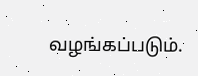வழங்கப்படும்.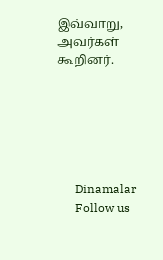இவ்வாறு, அவர்கள் கூறினர்.






      Dinamalar
      Follow us